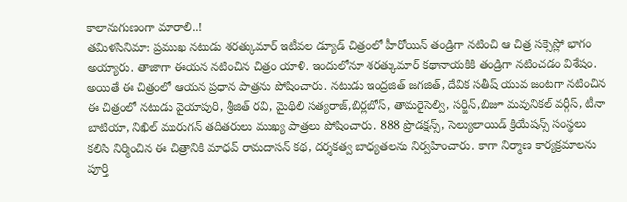కాలానుగుణంగా మారాలి..!
తమిళసినిమా: ప్రముఖ నటుడు శరత్కుమార్ ఇటీవల డ్యూడ్ చిత్రంలో హీరోయిన్ తండ్రిగా నటించి ఆ చిత్ర సక్సెస్లో భాగం అయ్యారు. తాజాగా ఈయన నటించిన చిత్రం యాళి. ఇందులోనూ శరత్కుమార్ కథానాయకికి తండ్రిగా నటించడం విశేషం. అయితే ఈ చిత్రంలో ఆయన ప్రధాన పాత్రను పోషించారు. నటుడు ఇంద్రజిత్ జగజిత్, దేవిక సతీష్ యువ జంటగా నటించిన ఈ చిత్రంలో నటుడు వైయాపురి, శ్రీజిత్ రవి, మైథిలి సత్యరాజ్,బిర్లబోస్, తామరైసెల్వి, సర్జిన్,బిజూ మవునికల్ వర్గీస్, టీనా బాటియా, నిఖిల్ మురుగన్ తదితరులు ముఖ్య పాత్రలు పోషించారు. 888 ప్రొడక్షన్స్, సెల్యులాయిడ్ క్రియేషన్స్ సంస్థలు కలిసి నిర్మించిన ఈ చిత్రానికి మాధవ్ రామదాసన్ కథ, దర్శకత్వ బాధ్యతలను నిర్వహించారు. కాగా నిర్మాణ కార్యక్రమాలను పూర్తి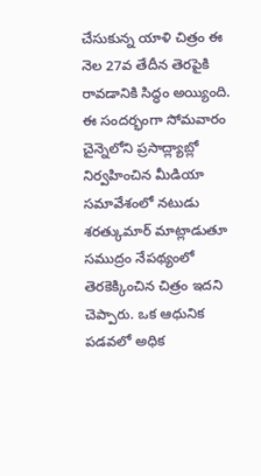చేసుకున్న యాళి చిత్రం ఈ నెల 27వ తేదీన తెరపైకి రావడానికి సిద్ధం అయ్యింది. ఈ సందర్భంగా సోమవారం చైన్నెలోని ప్రసాద్ల్యాబ్లో నిర్వహించిన మీడియా సమావేశంలో నటుడు శరత్కుమార్ మాట్లాడుతూ సముద్రం నేపథ్యంలో తెరకెక్కించిన చిత్రం ఇదని చెప్పారు. ఒక ఆధునిక పడవలో అధిక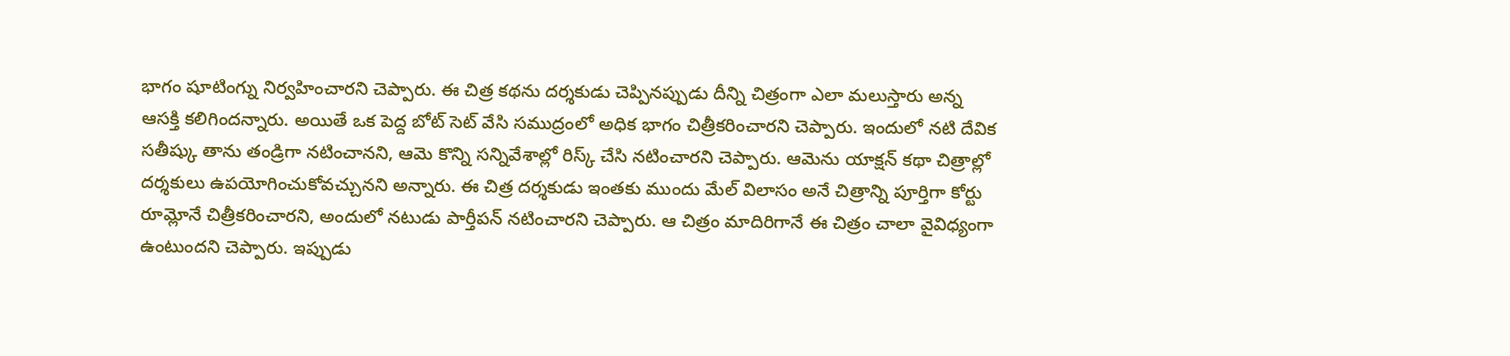భాగం షూటింగ్ను నిర్వహించారని చెప్పారు. ఈ చిత్ర కథను దర్శకుడు చెప్పినప్పుడు దీన్ని చిత్రంగా ఎలా మలుస్తారు అన్న ఆసక్తి కలిగిందన్నారు. అయితే ఒక పెద్ద బోట్ సెట్ వేసి సముద్రంలో అధిక భాగం చిత్రీకరించారని చెప్పారు. ఇందులో నటి దేవిక సతీష్కు తాను తండ్రిగా నటించానని, ఆమె కొన్ని సన్నివేశాల్లో రిస్క్ చేసి నటించారని చెప్పారు. ఆమెను యాక్షన్ కథా చిత్రాల్లో దర్శకులు ఉపయోగించుకోవచ్చునని అన్నారు. ఈ చిత్ర దర్శకుడు ఇంతకు ముందు మేల్ విలాసం అనే చిత్రాన్ని పూర్తిగా కోర్టు రూమ్లోనే చిత్రీకరించారని, అందులో నటుడు పార్తీపన్ నటించారని చెప్పారు. ఆ చిత్రం మాదిరిగానే ఈ చిత్రం చాలా వైవిధ్యంగా ఉంటుందని చెప్పారు. ఇప్పుడు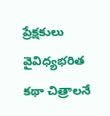ప్రేక్షకులు వైవిధ్యభరిత కథా చిత్రాలనే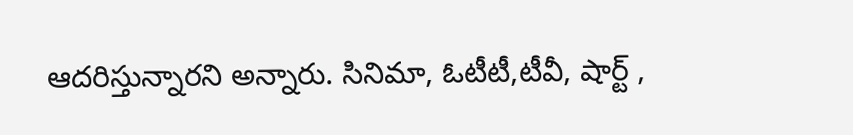ఆదరిస్తున్నారని అన్నారు. సినిమా, ఓటీటీ,టీవీ, షార్ట్ ,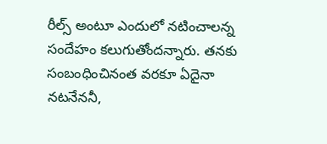రీల్స్ అంటూ ఎందులో నటించాలన్న సందేహం కలుగుతోందన్నారు. తనకు సంబంధించినంత వరకూ ఏదైనా నటనేననీ,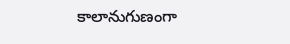కాలానుగుణంగా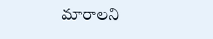మారాలని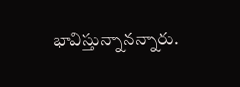భావిస్తున్నానన్నారు.